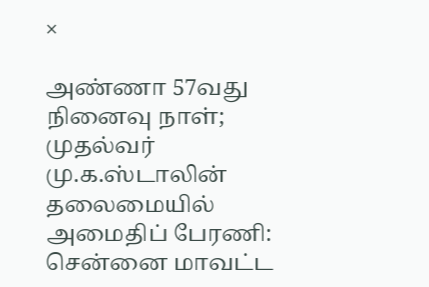×

அண்ணா 57வது நினைவு நாள்; முதல்வர் மு.க.ஸ்டாலின் தலைமையில் அமைதிப் பேரணி: சென்னை மாவட்ட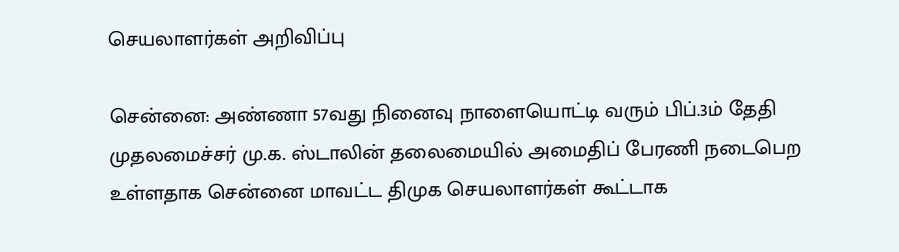செயலாளர்கள் அறிவிப்பு

சென்னை: அண்ணா 57வது நினைவு நாளையொட்டி வரும் பிப்.3ம் தேதி முதலமைச்சர் மு.க. ஸ்டாலின் தலைமையில் அமைதிப் பேரணி நடைபெற உள்ளதாக சென்னை மாவட்ட திமுக செயலாளர்கள் கூட்டாக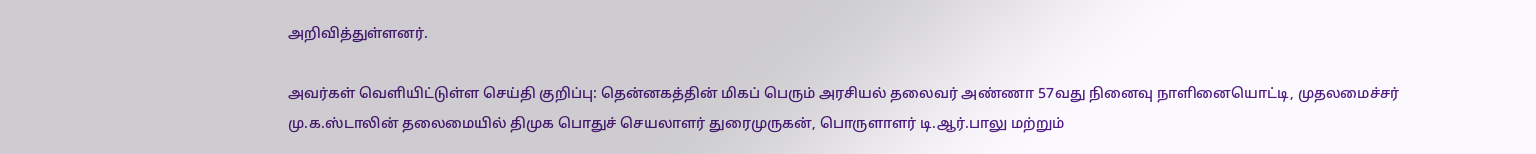அறிவித்துள்ளனர்.

அவர்கள் வெளியிட்டுள்ள செய்தி குறிப்பு: தென்னகத்தின் மிகப் பெரும் அரசியல் தலைவர் அண்ணா 57வது நினைவு நாளினையொட்டி, முதலமைச்சர் மு.க.ஸ்டாலின் தலைமையில் திமுக பொதுச் செயலாளர் துரைமுருகன், பொருளாளர் டி.ஆர்.பாலு மற்றும்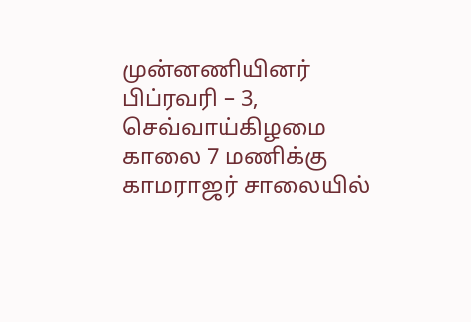முன்னணியினர் பிப்ரவரி – 3, செவ்வாய்கிழமை காலை 7 மணிக்கு காமராஜர் சாலையில்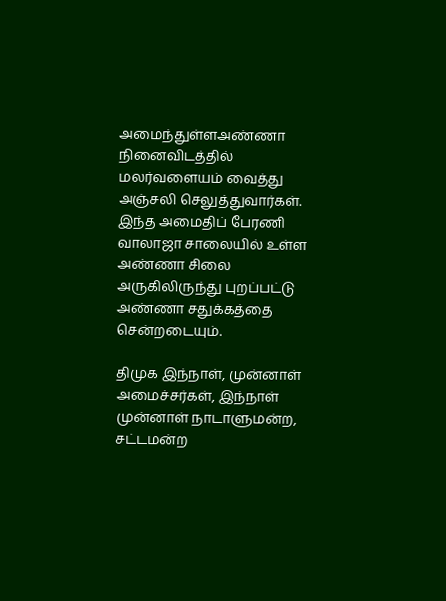அமைந்துள்ளஅண்ணா நினைவிடத்தில் மலர்வளையம் வைத்து அஞ்சலி செலுத்துவார்கள். இந்த அமைதிப் பேரணி வாலாஜா சாலையில் உள்ள அண்ணா சிலை அருகிலிருந்து புறப்பட்டு அண்ணா சதுக்கத்தை சென்றடையும்.

திமுக இந்நாள், முன்னாள் அமைச்சர்கள், இந்நாள் முன்னாள் நாடாளுமன்ற, சட்டமன்ற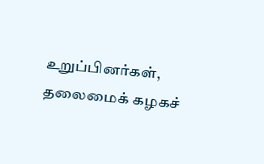உறுப்பினர்கள், தலைமைக் கழகச்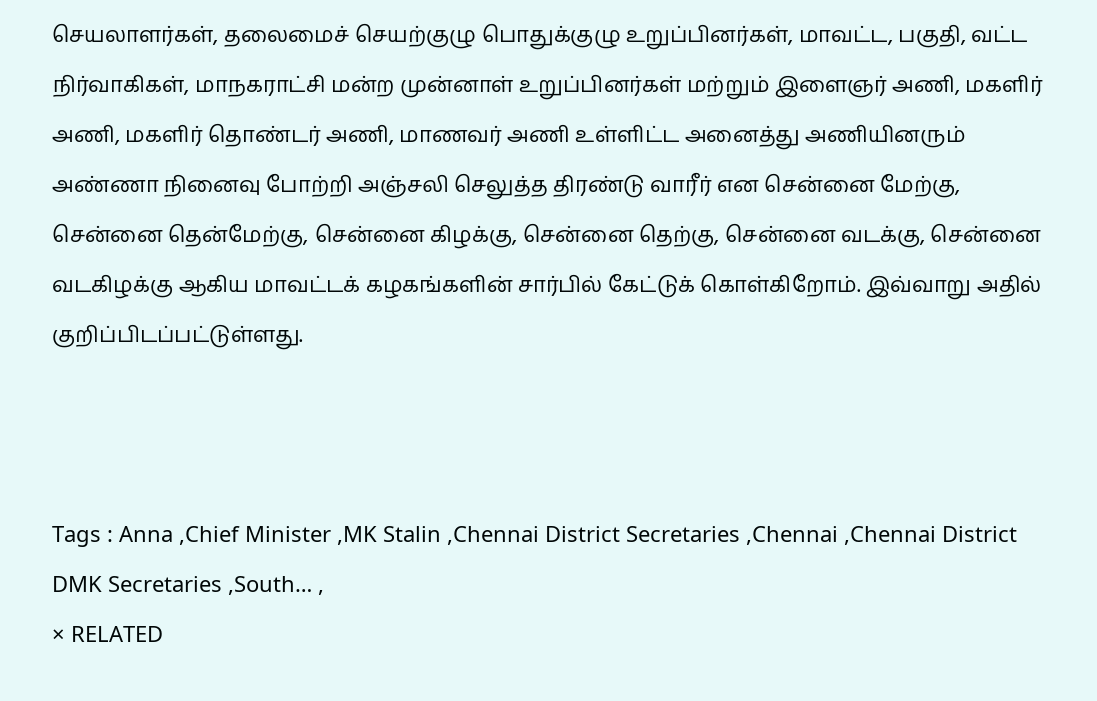செயலாளர்கள், தலைமைச் செயற்குழு பொதுக்குழு உறுப்பினர்கள், மாவட்ட, பகுதி, வட்ட நிர்வாகிகள், மாநகராட்சி மன்ற முன்னாள் உறுப்பினர்கள் மற்றும் இளைஞர் அணி, மகளிர் அணி, மகளிர் தொண்டர் அணி, மாணவர் அணி உள்ளிட்ட அனைத்து அணியினரும் அண்ணா நினைவு போற்றி அஞ்சலி செலுத்த திரண்டு வாரீர் என சென்னை மேற்கு, சென்னை தென்மேற்கு, சென்னை கிழக்கு, சென்னை தெற்கு, சென்னை வடக்கு, சென்னை வடகிழக்கு ஆகிய மாவட்டக் கழகங்களின் சார்பில் கேட்டுக் கொள்கிறோம். இவ்வாறு அதில் குறிப்பிடப்பட்டுள்ளது.



Tags : Anna ,Chief Minister ,MK Stalin ,Chennai District Secretaries ,Chennai ,Chennai District DMK Secretaries ,South… ,
× RELATED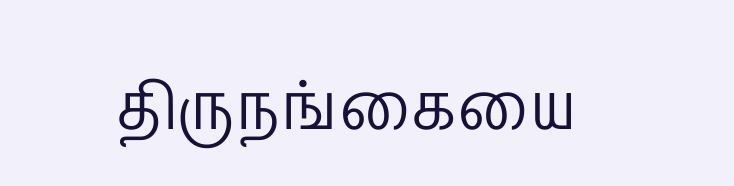திருநங்கையை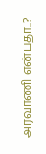அரவாணி என்பதா..?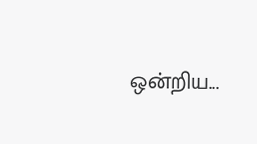ஒன்றிய...